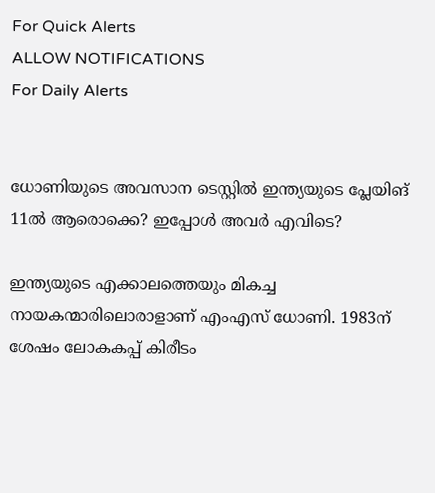For Quick Alerts
ALLOW NOTIFICATIONS
For Daily Alerts


ധോണിയുടെ അവസാന ടെസ്റ്റില്‍ ഇന്ത്യയുടെ പ്ലേയിങ് 11ല്‍ ആരൊക്കെ? ഇപ്പോള്‍ അവര്‍ എവിടെ?

ഇന്ത്യയുടെ എക്കാലത്തെയും മികച്ച നായകന്മാരിലൊരാളാണ് എംഎസ് ധോണി. 1983ന് ശേഷം ലോകകപ്പ് കിരീടം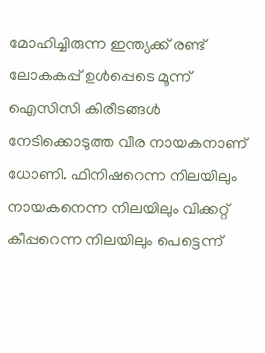മോഹിച്ചിരുന്ന ഇന്ത്യക്ക് രണ്ട് ലോകകപ്പ് ഉള്‍പ്പെടെ മൂന്ന് ഐസിസി കിരീടങ്ങള്‍ നേടിക്കൊടുത്ത വീര നായകനാണ് ധോണി. ഫിനിഷറെന്ന നിലയിലും നായകനെന്ന നിലയിലും വിക്കറ്റ് കീപ്പറെന്ന നിലയിലും പെട്ടെന്ന്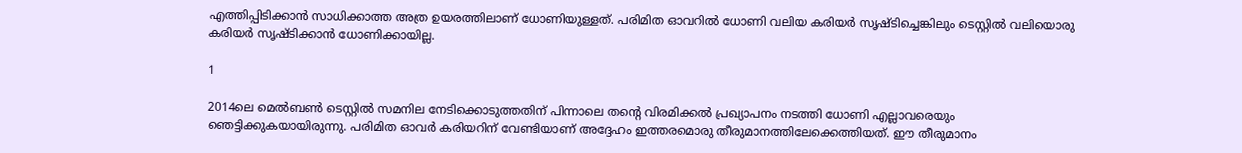എത്തിപ്പിടിക്കാന്‍ സാധിക്കാത്ത അത്ര ഉയരത്തിലാണ് ധോണിയുള്ളത്. പരിമിത ഓവറില്‍ ധോണി വലിയ കരിയര്‍ സൃഷ്ടിച്ചെങ്കിലും ടെസ്റ്റില്‍ വലിയൊരു കരിയര്‍ സൃഷ്ടിക്കാന്‍ ധോണിക്കായില്ല.

1

2014ലെ മെല്‍ബണ്‍ ടെസ്റ്റില്‍ സമനില നേടിക്കൊടുത്തതിന് പിന്നാലെ തന്റെ വിരമിക്കല്‍ പ്രഖ്യാപനം നടത്തി ധോണി എല്ലാവരെയും ഞെട്ടിക്കുകയായിരുന്നു. പരിമിത ഓവര്‍ കരിയറിന് വേണ്ടിയാണ് അദ്ദേഹം ഇത്തരമൊരു തീരുമാനത്തിലേക്കെത്തിയത്. ഈ തീരുമാനം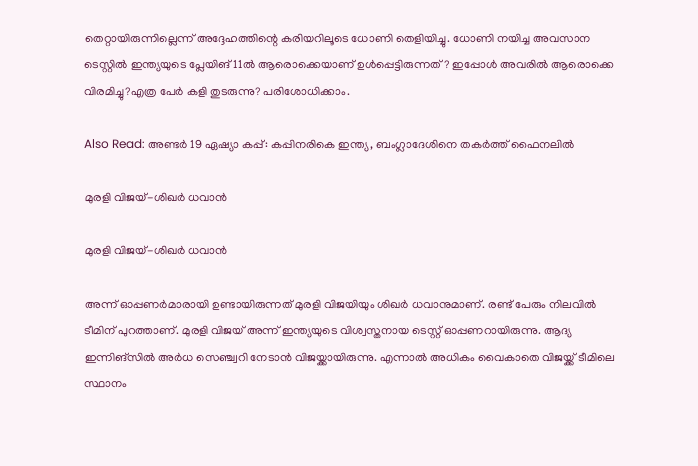തെറ്റായിരുന്നില്ലെന്ന് അദ്ദേഹത്തിന്റെ കരിയറിലൂടെ ധോണി തെളിയിച്ചു. ധോണി നയിച്ച അവസാന ടെസ്റ്റില്‍ ഇന്ത്യയുടെ പ്ലേയിങ് 11ല്‍ ആരൊക്കെയാണ് ഉള്‍പ്പെട്ടിരുന്നത്? ഇപ്പോള്‍ അവരില്‍ ആരൊക്കെ വിരമിച്ചു?എത്ര പേര്‍ കളി തുടരുന്നു? പരിശോധിക്കാം.

Also Read: അണ്ടര്‍ 19 ഏഷ്യാ കപ്പ്: കപ്പിനരികെ ഇന്ത്യ, ബംഗ്ലാദേശിനെ തകര്‍ത്ത് ഫൈനലില്‍

മുരളി വിജയ്-ശിഖര്‍ ധവാന്‍

മുരളി വിജയ്-ശിഖര്‍ ധവാന്‍

അന്ന് ഓപ്പണര്‍മാരായി ഉണ്ടായിരുന്നത് മുരളി വിജയിയും ശിഖര്‍ ധവാനുമാണ്. രണ്ട് പേരും നിലവില്‍ ടീമിന് പുറത്താണ്. മുരളി വിജയ് അന്ന് ഇന്ത്യയുടെ വിശ്വസ്തനായ ടെസ്റ്റ് ഓപ്പണറായിരുന്നു. ആദ്യ ഇന്നിങ്‌സില്‍ അര്‍ധ സെഞ്ച്വറി നേടാന്‍ വിജയ്ക്കായിരുന്നു. എന്നാല്‍ അധികം വൈകാതെ വിജയ്ക്ക് ടീമിലെ സ്ഥാനം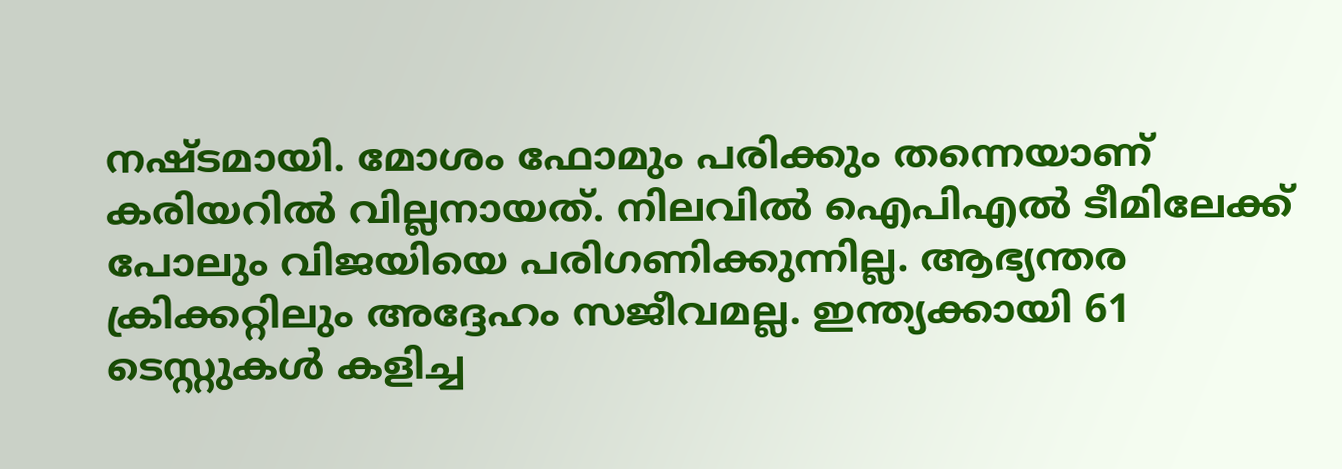നഷ്ടമായി. മോശം ഫോമും പരിക്കും തന്നെയാണ് കരിയറില്‍ വില്ലനായത്. നിലവില്‍ ഐപിഎല്‍ ടീമിലേക്ക് പോലും വിജയിയെ പരിഗണിക്കുന്നില്ല. ആഭ്യന്തര ക്രിക്കറ്റിലും അദ്ദേഹം സജീവമല്ല. ഇന്ത്യക്കായി 61 ടെസ്റ്റുകള്‍ കളിച്ച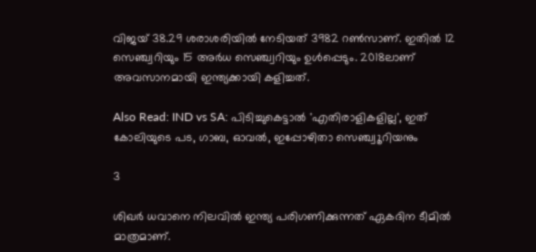വിജയ് 38.29 ശരാശരിയില്‍ നേടിയത് 3982 റണ്‍സാണ്. ഇതില്‍ 12 സെഞ്ച്വറിയും 15 അര്‍ധ സെഞ്ച്വറിയും ഉള്‍പ്പെടും. 2018ലാണ് അവസാനമായി ഇന്ത്യക്കായി കളിച്ചത്.

Also Read: IND vs SA: പിടിച്ചുകെട്ടാല്‍ 'എതിരാളികളില്ല', ഇത് കോലിയുടെ പട, ഗാബ, ഓവല്‍, ഇപ്പോഴിതാ സെഞ്ച്വൂറിയനും

3

ശിഖര്‍ ധവാനെ നിലവില്‍ ഇന്ത്യ പരിഗണിക്കുന്നത് ഏകദിന ടീമില്‍ മാത്രമാണ്.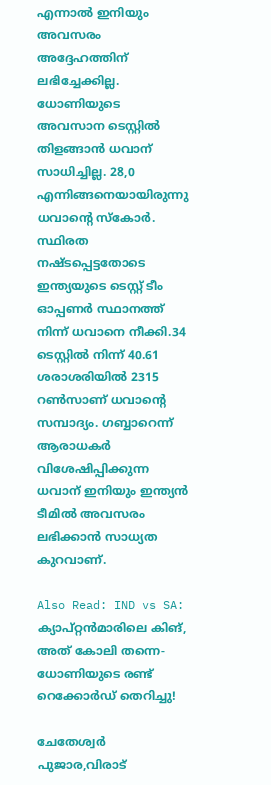എന്നാല്‍ ഇനിയും അവസരം അദ്ദേഹത്തിന് ലഭിച്ചേക്കില്ല. ധോണിയുടെ അവസാന ടെസ്റ്റില്‍ തിളങ്ങാന്‍ ധവാന് സാധിച്ചില്ല. 28,0 എന്നിങ്ങനെയായിരുന്നു ധവാന്റെ സ്‌കോര്‍. സ്ഥിരത നഷ്ടപ്പെട്ടതോടെ ഇന്ത്യയുടെ ടെസ്റ്റ് ടീം ഓപ്പണര്‍ സ്ഥാനത്ത് നിന്ന് ധവാനെ നീക്കി.34 ടെസ്റ്റില്‍ നിന്ന് 40.61 ശരാശരിയില്‍ 2315 റണ്‍സാണ് ധവാന്റെ സമ്പാദ്യം. ഗബ്ബാറെന്ന് ആരാധകര്‍ വിശേഷിപ്പിക്കുന്ന ധവാന് ഇനിയും ഇന്ത്യന്‍ ടീമില്‍ അവസരം ലഭിക്കാന്‍ സാധ്യത കുറവാണ്.

Also Read: IND vs SA: ക്യാപ്റ്റന്‍മാരിലെ കിങ്, അത് കോലി തന്നെ- ധോണിയുടെ രണ്ട് റെക്കോര്‍ഡ് തെറിച്ചു!

ചേതേശ്വര്‍ പുജാര,വിരാട്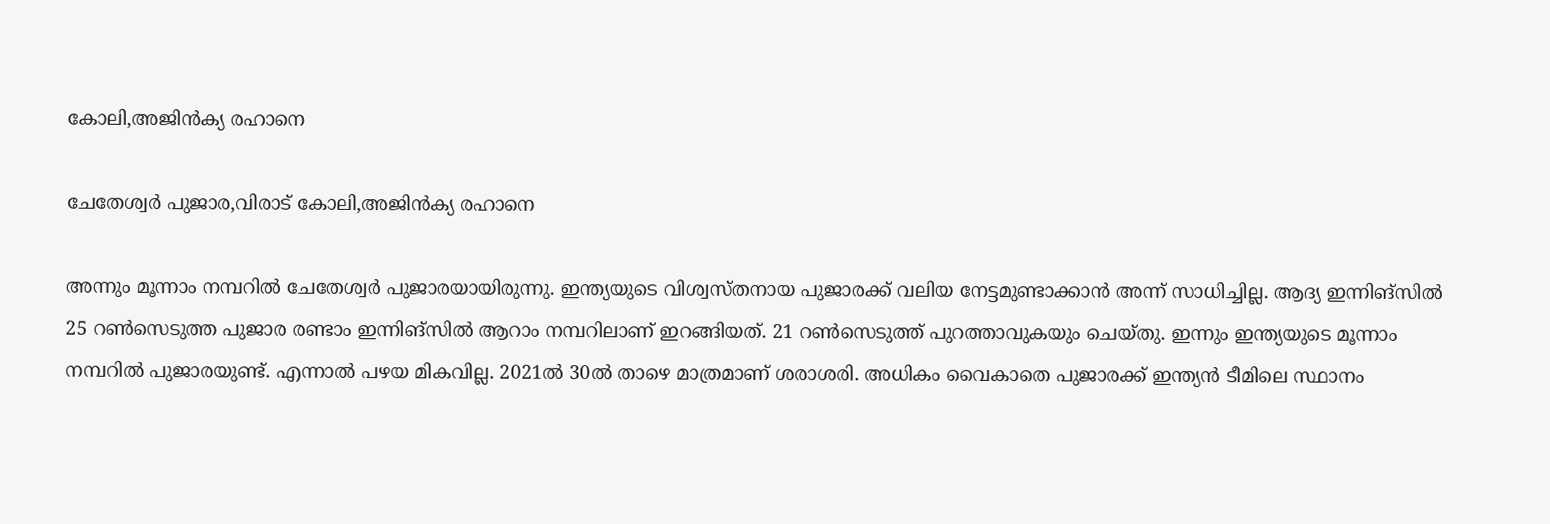കോലി,അജിന്‍ക്യ രഹാനെ

ചേതേശ്വര്‍ പുജാര,വിരാട് കോലി,അജിന്‍ക്യ രഹാനെ

അന്നും മൂന്നാം നമ്പറില്‍ ചേതേശ്വര്‍ പുജാരയായിരുന്നു. ഇന്ത്യയുടെ വിശ്വസ്തനായ പുജാരക്ക് വലിയ നേട്ടമുണ്ടാക്കാന്‍ അന്ന് സാധിച്ചില്ല. ആദ്യ ഇന്നിങ്‌സില്‍ 25 റണ്‍സെടുത്ത പുജാര രണ്ടാം ഇന്നിങ്‌സില്‍ ആറാം നമ്പറിലാണ് ഇറങ്ങിയത്. 21 റണ്‍സെടുത്ത് പുറത്താവുകയും ചെയ്തു. ഇന്നും ഇന്ത്യയുടെ മൂന്നാം നമ്പറില്‍ പുജാരയുണ്ട്. എന്നാല്‍ പഴയ മികവില്ല. 2021ല്‍ 30ല്‍ താഴെ മാത്രമാണ് ശരാശരി. അധികം വൈകാതെ പുജാരക്ക് ഇന്ത്യന്‍ ടീമിലെ സ്ഥാനം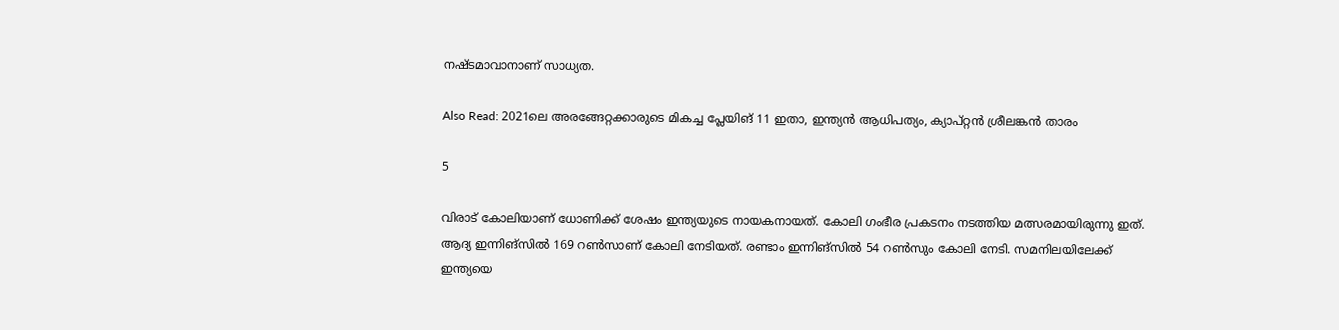നഷ്ടമാവാനാണ് സാധ്യത.

Also Read: 2021ലെ അരങ്ങേറ്റക്കാരുടെ മികച്ച പ്ലേയിങ് 11 ഇതാ, ഇന്ത്യന്‍ ആധിപത്യം, ക്യാപ്റ്റന്‍ ശ്രീലങ്കന്‍ താരം

5

വിരാട് കോലിയാണ് ധോണിക്ക് ശേഷം ഇന്ത്യയുടെ നായകനായത്. കോലി ഗംഭീര പ്രകടനം നടത്തിയ മത്സരമായിരുന്നു ഇത്. ആദ്യ ഇന്നിങ്‌സില്‍ 169 റണ്‍സാണ് കോലി നേടിയത്. രണ്ടാം ഇന്നിങ്‌സില്‍ 54 റണ്‍സും കോലി നേടി. സമനിലയിലേക്ക് ഇന്ത്യയെ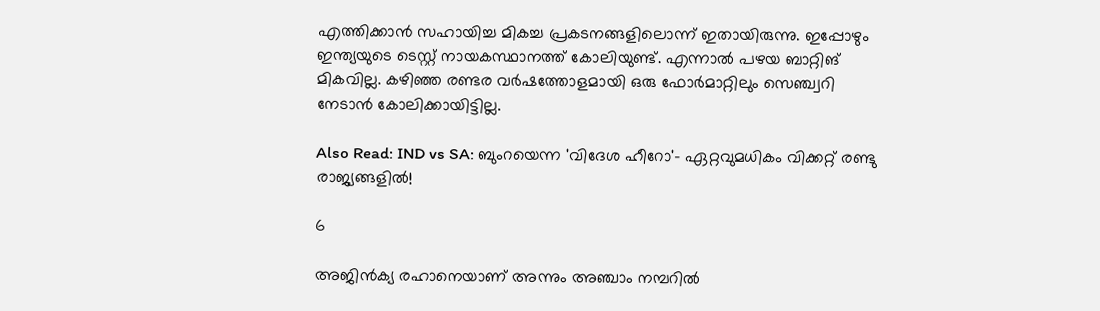എത്തിക്കാന്‍ സഹായിച്ച മികച്ച പ്രകടനങ്ങളിലൊന്ന് ഇതായിരുന്നു. ഇപ്പോഴും ഇന്ത്യയുടെ ടെസ്റ്റ് നായകസ്ഥാനത്ത് കോലിയുണ്ട്. എന്നാല്‍ പഴയ ബാറ്റിങ് മികവില്ല. കഴിഞ്ഞ രണ്ടര വര്‍ഷത്തോളമായി ഒരു ഫോര്‍മാറ്റിലും സെഞ്ച്വറി നേടാന്‍ കോലിക്കായിട്ടില്ല.

Also Read: IND vs SA: ബുംറയെന്ന 'വിദേശ ഹീറോ'- ഏറ്റവുമധികം വിക്കറ്റ് രണ്ടു രാജ്യങ്ങളില്‍!

6

അജിന്‍ക്യ രഹാനെയാണ് അന്നും അഞ്ചാം നമ്പറില്‍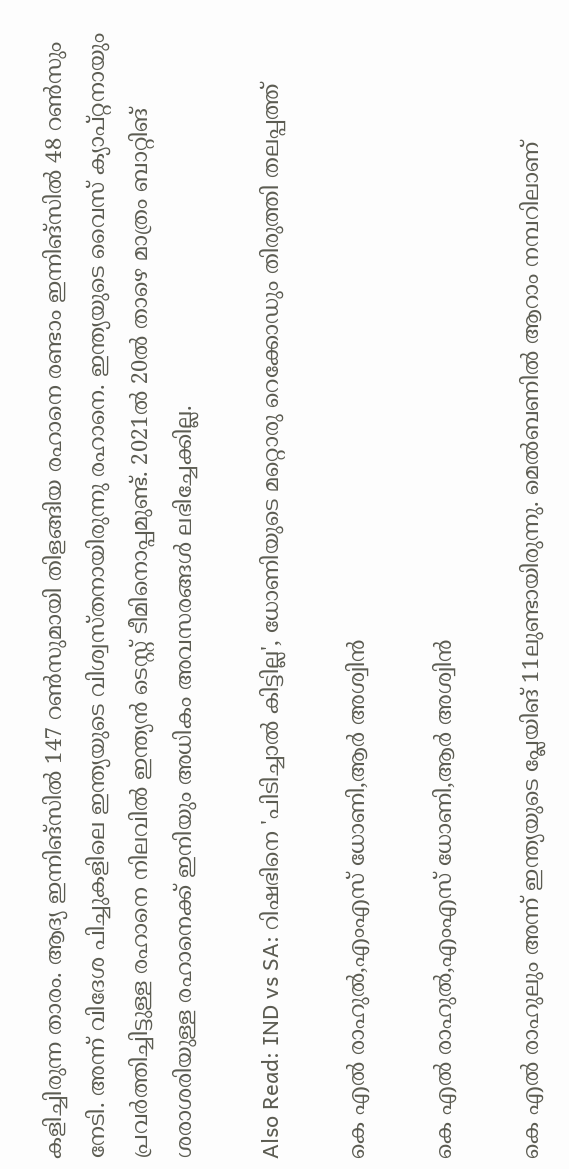കളിച്ചിരുന്ന താരം. ആദ്യ ഇന്നിങ്‌സില്‍ 147 റണ്‍സുമായി തിളങ്ങിയ രഹാനെ രണ്ടാം ഇന്നിങ്‌സില്‍ 48 റണ്‍സും നേടി. അന്ന് വിദേശ പിച്ചുകളിലെ ഇന്ത്യയുടെ വിശ്വസ്തനായിരുന്നു രഹാനെ. ഇന്ത്യയുടെ വൈസ് ക്യാപ്റ്റനായും പ്രവര്‍ത്തിച്ചിട്ടുള്ള രഹാനെ നിലവില്‍ ഇന്ത്യന്‍ ടെസ്റ്റ് ടീമിനൊപ്പമുണ്ട്. 2021ല്‍ 20ല്‍ താഴെ മാത്രം ബാറ്റിങ് ശരാശരിയുള്ള രഹാനെക്ക് ഇനിയും അധികം അവസരങ്ങള്‍ ലഭിച്ചേക്കില്ല.

Also Read: IND vs SA: റിഷഭിനെ 'പിടിച്ചാല്‍ കിട്ടില്ല', ധോണിയുടെ മറ്റൊരു റെക്കോഡും തിരുത്തി തലപ്പത്ത്

കെ എല്‍ രാഹുല്‍,എംഎസ് ധോണി,ആര്‍ അശ്വിന്‍

കെ എല്‍ രാഹുല്‍,എംഎസ് ധോണി,ആര്‍ അശ്വിന്‍

കെ എല്‍ രാഹുലും അന്ന് ഇന്ത്യയുടെ പ്ലേയിങ് 11ലുണ്ടായിരുന്നു. മെല്‍ബണില്‍ ആറാം നമ്പറിലാണ്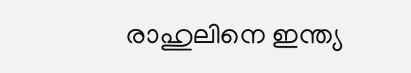രാഹുലിനെ ഇന്ത്യ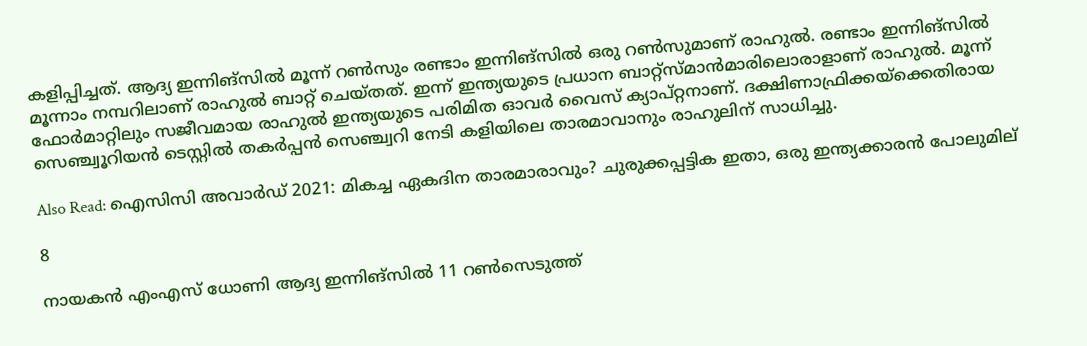കളിപ്പിച്ചത്. ആദ്യ ഇന്നിങ്‌സില്‍ മൂന്ന് റണ്‍സും രണ്ടാം ഇന്നിങ്‌സില്‍ ഒരു റണ്‍സുമാണ് രാഹുല്‍. രണ്ടാം ഇന്നിങ്‌സില്‍ മൂന്നാം നമ്പറിലാണ് രാഹുല്‍ ബാറ്റ് ചെയ്തത്. ഇന്ന് ഇന്ത്യയുടെ പ്രധാന ബാറ്റ്‌സ്മാന്‍മാരിലൊരാളാണ് രാഹുല്‍. മൂന്ന് ഫോര്‍മാറ്റിലും സജീവമായ രാഹുല്‍ ഇന്ത്യയുടെ പരിമിത ഓവര്‍ വൈസ് ക്യാപ്റ്റനാണ്. ദക്ഷിണാഫ്രിക്കയ്‌ക്കെതിരായ സെഞ്ച്വൂറിയന്‍ ടെസ്റ്റില്‍ തകര്‍പ്പന്‍ സെഞ്ച്വറി നേടി കളിയിലെ താരമാവാനും രാഹുലിന് സാധിച്ചു.

Also Read: ഐസിസി അവാര്‍ഡ് 2021: മികച്ച ഏകദിന താരമാരാവും? ചുരുക്കപ്പട്ടിക ഇതാ, ഒരു ഇന്ത്യക്കാരന്‍ പോലുമില്

8

നായകന്‍ എംഎസ് ധോണി ആദ്യ ഇന്നിങ്‌സില്‍ 11 റണ്‍സെടുത്ത്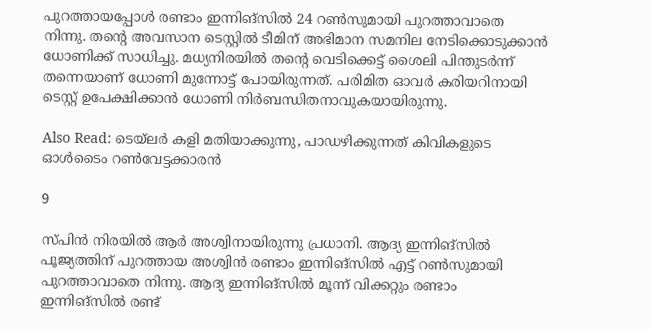പുറത്തായപ്പോള്‍ രണ്ടാം ഇന്നിങ്‌സില്‍ 24 റണ്‍സുമായി പുറത്താവാതെ നിന്നു. തന്റെ അവസാന ടെസ്റ്റില്‍ ടീമിന് അഭിമാന സമനില നേടിക്കൊടുക്കാന്‍ ധോണിക്ക് സാധിച്ചു. മധ്യനിരയില്‍ തന്റെ വെടിക്കെട്ട് ശൈലി പിന്തുടര്‍ന്ന് തന്നെയാണ് ധോണി മുന്നോട്ട് പോയിരുന്നത്. പരിമിത ഓവര്‍ കരിയറിനായി ടെസ്റ്റ് ഉപേക്ഷിക്കാന്‍ ധോണി നിര്‍ബന്ധിതനാവുകയായിരുന്നു.

Also Read: ടെയ്‌ലര്‍ കളി മതിയാക്കുന്നു, പാഡഴിക്കുന്നത് കിവികളുടെ ഓള്‍ടൈം റണ്‍വേട്ടക്കാരന്‍

9

സ്പിന്‍ നിരയില്‍ ആര്‍ അശ്വിനായിരുന്നു പ്രധാനി. ആദ്യ ഇന്നിങ്‌സില്‍ പൂജ്യത്തിന് പുറത്തായ അശ്വിന്‍ രണ്ടാം ഇന്നിങ്‌സില്‍ എട്ട് റണ്‍സുമായി പുറത്താവാതെ നിന്നു. ആദ്യ ഇന്നിങ്‌സില്‍ മൂന്ന് വിക്കറ്റും രണ്ടാം ഇന്നിങ്‌സില്‍ രണ്ട്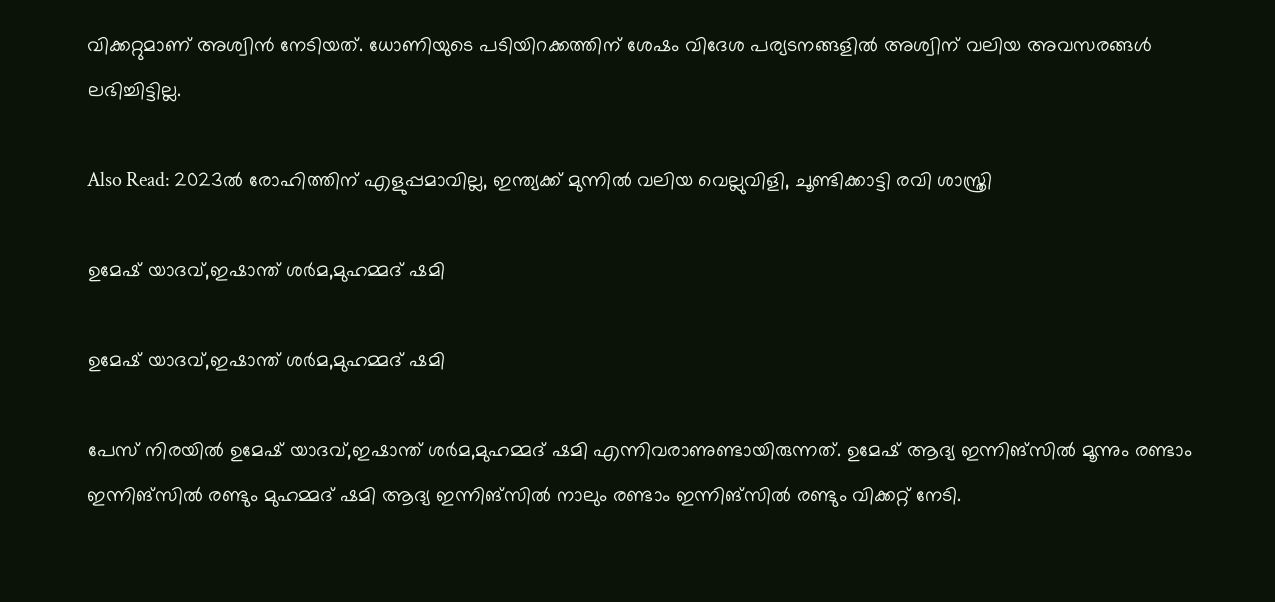വിക്കറ്റുമാണ് അശ്വിന്‍ നേടിയത്. ധോണിയുടെ പടിയിറക്കത്തിന് ശേഷം വിദേശ പര്യടനങ്ങളില്‍ അശ്വിന് വലിയ അവസരങ്ങള്‍ ലഭിച്ചിട്ടില്ല.

Also Read: 2023ല്‍ രോഹിത്തിന് എളുപ്പമാവില്ല, ഇന്ത്യക്ക് മുന്നില്‍ വലിയ വെല്ലുവിളി, ചൂണ്ടിക്കാട്ടി രവി ശാസ്ത്രി

ഉമേഷ് യാദവ്,ഇഷാന്ത് ശര്‍മ,മുഹമ്മദ് ഷമി

ഉമേഷ് യാദവ്,ഇഷാന്ത് ശര്‍മ,മുഹമ്മദ് ഷമി

പേസ് നിരയില്‍ ഉമേഷ് യാദവ്,ഇഷാന്ത് ശര്‍മ,മുഹമ്മദ് ഷമി എന്നിവരാണുണ്ടായിരുന്നത്. ഉമേഷ് ആദ്യ ഇന്നിങ്‌സില്‍ മൂന്നും രണ്ടാം ഇന്നിങ്‌സില്‍ രണ്ടും മുഹമ്മദ് ഷമി ആദ്യ ഇന്നിങ്‌സില്‍ നാലും രണ്ടാം ഇന്നിങ്‌സില്‍ രണ്ടും വിക്കറ്റ് നേടി.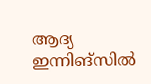ആദ്യ ഇന്നിങ്‌സില്‍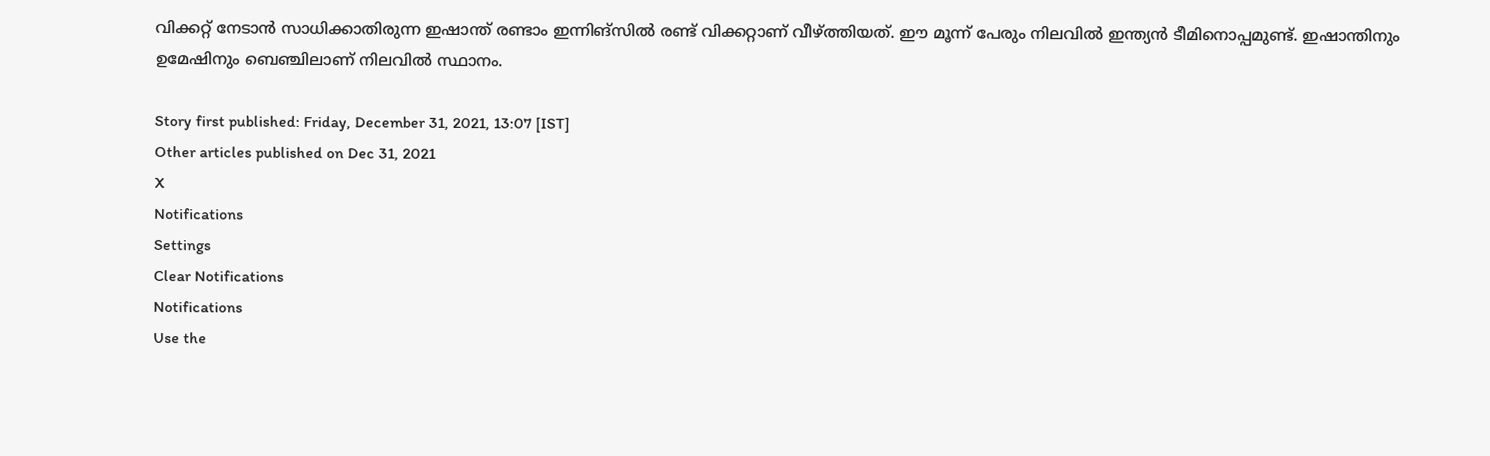വിക്കറ്റ് നേടാന്‍ സാധിക്കാതിരുന്ന ഇഷാന്ത് രണ്ടാം ഇന്നിങ്‌സില്‍ രണ്ട് വിക്കറ്റാണ് വീഴ്ത്തിയത്. ഈ മൂന്ന് പേരും നിലവില്‍ ഇന്ത്യന്‍ ടീമിനൊപ്പമുണ്ട്. ഇഷാന്തിനും ഉമേഷിനും ബെഞ്ചിലാണ് നിലവില്‍ സ്ഥാനം.

Story first published: Friday, December 31, 2021, 13:07 [IST]
Other articles published on Dec 31, 2021
X
Notifications
Settings
Clear Notifications
Notifications
Use the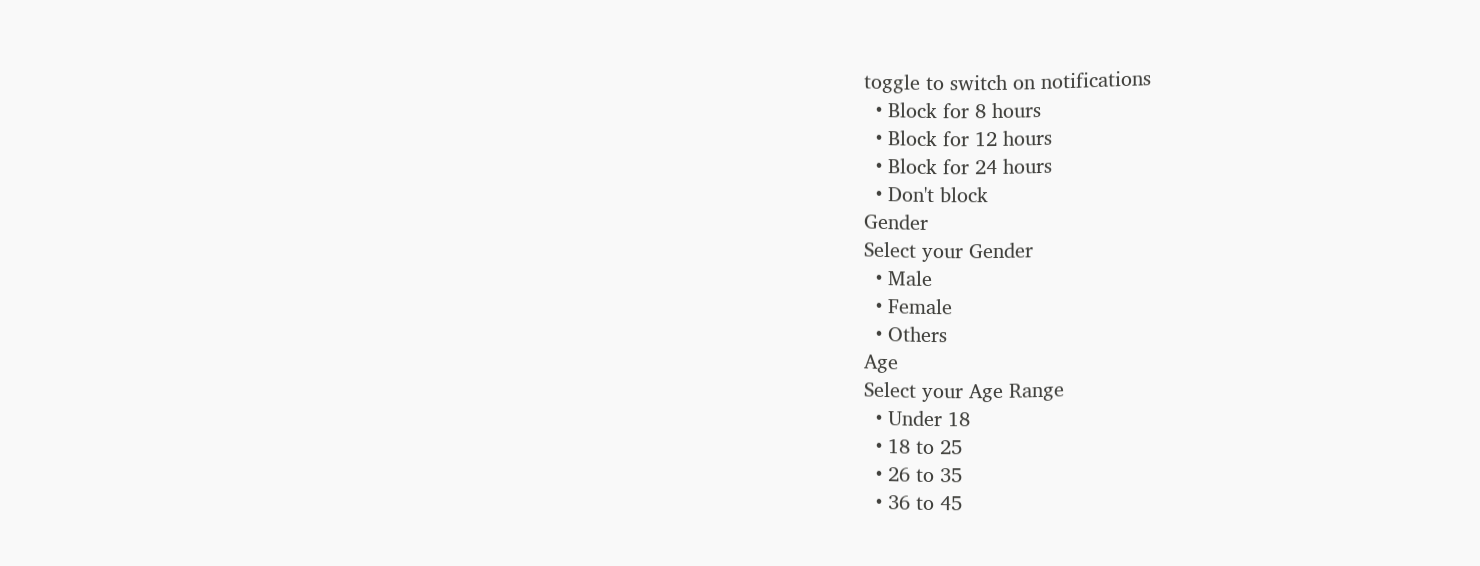toggle to switch on notifications
  • Block for 8 hours
  • Block for 12 hours
  • Block for 24 hours
  • Don't block
Gender
Select your Gender
  • Male
  • Female
  • Others
Age
Select your Age Range
  • Under 18
  • 18 to 25
  • 26 to 35
  • 36 to 45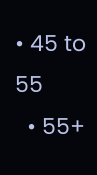• 45 to 55
  • 55+